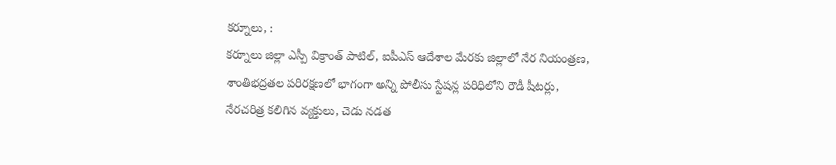కర్నూలు, :
కర్నూలు జిల్లా ఎస్పీ విక్రాంత్ పాటిల్, ఐపీఎస్ ఆదేశాల మేరకు జిల్లాలో నేర నియంత్రణ, శాంతిభద్రతల పరిరక్షణలో భాగంగా అన్ని పోలీసు స్టేషన్ల పరిధిలోని రౌడీ షీటర్లు, నేరచరిత్ర కలిగిన వ్యక్తులు, చెడు నడత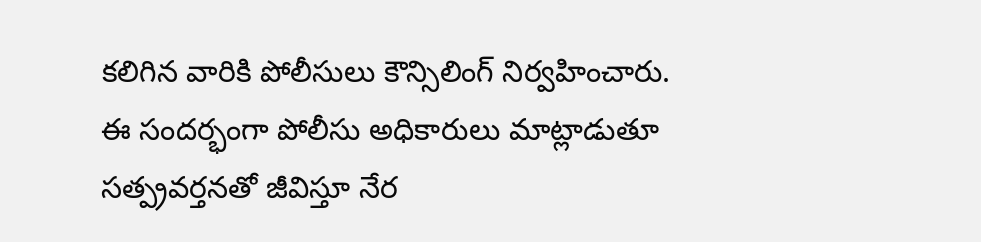కలిగిన వారికి పోలీసులు కౌన్సిలింగ్ నిర్వహించారు.
ఈ సందర్భంగా పోలీసు అధికారులు మాట్లాడుతూ సత్ప్రవర్తనతో జీవిస్తూ నేర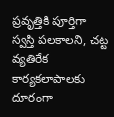ప్రవృత్తికి పూర్తిగా స్వస్తి పలకాలని, చట్ట వ్యతిరేక కార్యకలాపాలకు దూరంగా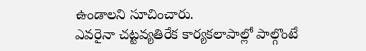ఉండాలని సూచించారు.
ఎవరైనా చట్టవ్యతిరేక కార్యకలాపాల్లో పాల్గొంటే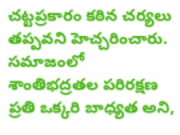చట్టప్రకారం కఠిన చర్యలు తప్పవని హెచ్చరించారు. సమాజంలో శాంతిభద్రతల పరిరక్షణ ప్రతి ఒక్కరి బాధ్యత అని,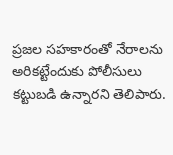ప్రజల సహకారంతో నేరాలను అరికట్టేందుకు పోలీసులు కట్టుబడి ఉన్నారని తెలిపారు.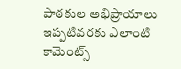పాఠకుల అభిప్రాయాలు
ఇప్పటివరకు ఎలాంటి కామెంట్స్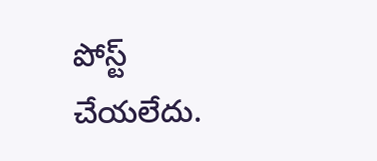పోస్ట్ చేయలేదు.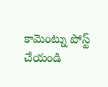కామెంట్ను పోస్ట్ చేయండి